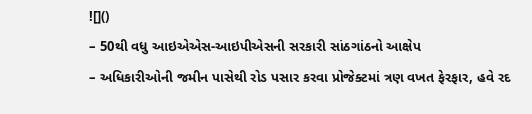![]()
– 50થી વધુ આઇએએસ-આઇપીએસની સરકારી સાંઠગાંઠનો આક્ષેપ
– અધિકારીઓની જમીન પાસેથી રોડ પસાર કરવા પ્રોજેક્ટમાં ત્રણ વખત ફેરફાર, હવે રદ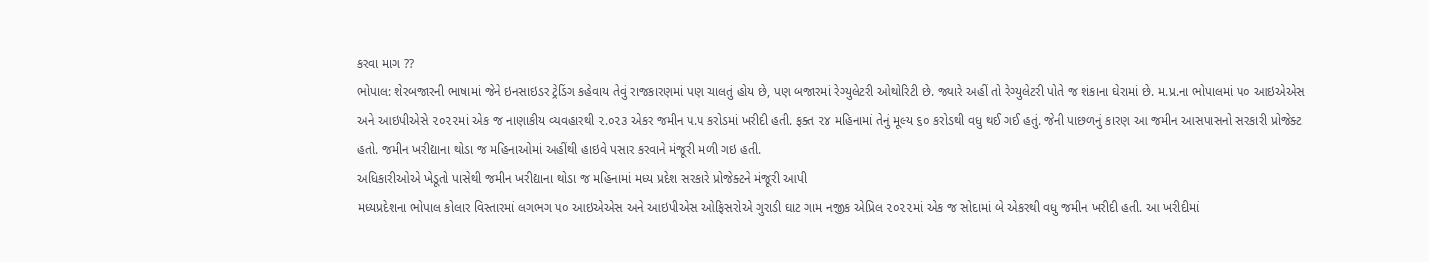કરવા માગ ??
ભોપાલ: શેરબજારની ભાષામાં જેને ઇનસાઇડર ટ્રેડિંગ કહેવાય તેવું રાજકારણમાં પણ ચાલતું હોય છે, પણ બજારમાં રેગ્યુલેટરી ઓથોરિટી છે. જ્યારે અહીં તો રેગ્યુલેટરી પોતે જ શંકાના ઘેરામાં છે. મ.પ્ર.ના ભોપાલમાં ૫૦ આઇએએસ અને આઇપીએસે ૨૦૨૨માં એક જ નાણાકીય વ્યવહારથી ૨.૦૨૩ એકર જમીન ૫.૫ કરોડમાં ખરીદી હતી. ફક્ત ૨૪ મહિનામાં તેનું મૂલ્ય ૬૦ કરોડથી વધુ થઈ ગઈ હતું. જેની પાછળનું કારણ આ જમીન આસપાસનો સરકારી પ્રોજેક્ટ હતો. જમીન ખરીદ્યાના થોડા જ મહિનાઓમાં અહીંથી હાઇવે પસાર કરવાને મંજૂરી મળી ગઇ હતી.
અધિકારીઓએ ખેડૂતો પાસેથી જમીન ખરીદ્યાના થોડા જ મહિનામાં મધ્ય પ્રદેશ સરકારે પ્રોજેક્ટને મંજૂરી આપી
મધ્યપ્રદેશના ભોપાલ કોલાર વિસ્તારમાં લગભગ ૫૦ આઇએએસ અને આઇપીએસ ઓફિસરોએ ગુરાડી ઘાટ ગામ નજીક એપ્રિલ ૨૦૨૨માં એક જ સોદામાં બે એકરથી વધુ જમીન ખરીદી હતી. આ ખરીદીમાં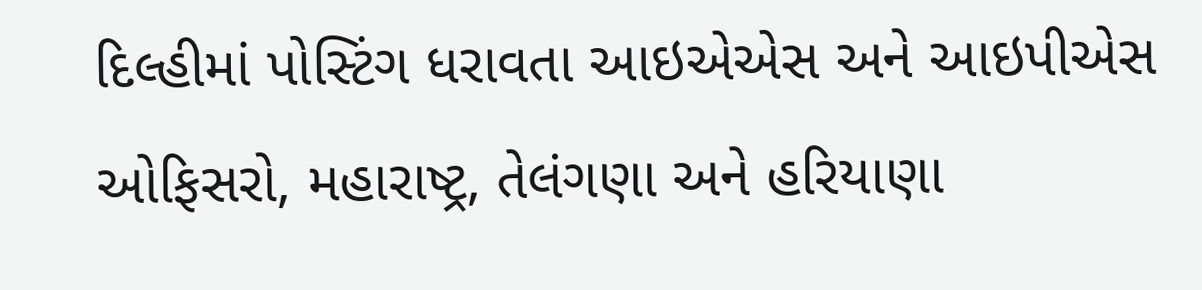દિલ્હીમાં પોસ્ટિંગ ધરાવતા આઇએએસ અને આઇપીએસ ઓફિસરો, મહારાષ્ટ્ર, તેલંગણા અને હરિયાણા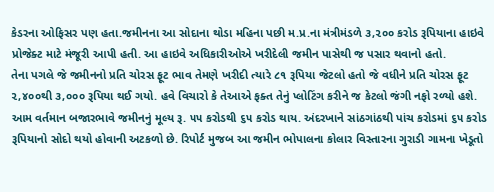કેડરના ઓફિસર પણ હતા.જમીનના આ સોદાના થોડા મહિના પછી મ.પ્ર.ના મંત્રીમંડળે ૩,૨૦૦ કરોડ રૂપિયાના હાઇવે પ્રોજેક્ટ માટે મંજૂરી આપી હતી. આ હાઇવે અધિકારીઓએ ખરીદેલી જમીન પાસેથી જ પસાર થવાનો હતો.
તેના પગલે જે જમીનનો પ્રતિ ચોરસ ફૂટ ભાવ તેમણે ખરીદી ત્યારે ૮૧ રૂપિયા જેટલો હતો જે વધીને પ્રતિ ચોરસ ફૂટ ૨,૪૦૦થી ૩,૦૦૦ રૂપિયા થઈ ગયો. હવે વિચારો કે તેઆએ ફક્ત તેનું પ્લોટિંગ કરીને જ કેટલો જંગી નફો રળ્યો હશે. આમ વર્તમાન બજારભાવે જમીનનું મૂલ્ય રૂ. ૫૫ કરોડથી ૬૫ કરોડ થાય. અંદરખાને સાંઠગાંઠથી પાંચ કરોડમાં ૬૫ કરોડ રૂપિયાનો સોદો થયો હોવાની અટકળો છે. રિપોર્ટ મુજબ આ જમીન ભોપાલના કોલાર વિસ્તારના ગુરાડી ગામના ખેડૂતો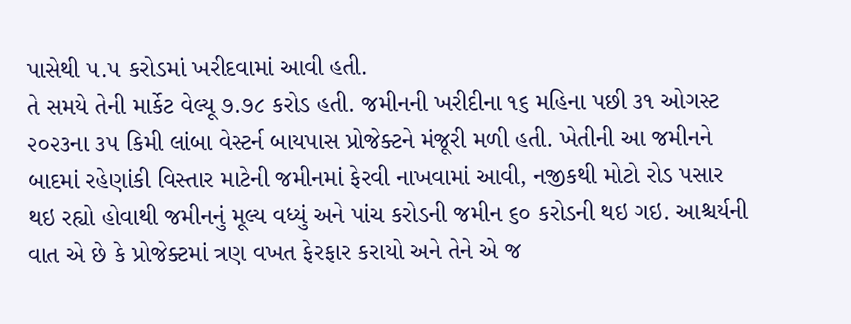પાસેથી ૫.૫ કરોડમાં ખરીદવામાં આવી હતી.
તે સમયે તેની માર્કેટ વેલ્યૂ ૭.૭૮ કરોડ હતી. જમીનની ખરીદીના ૧૬ મહિના પછી ૩૧ ઓગસ્ટ ૨૦૨૩ના ૩૫ કિમી લાંબા વેસ્ટર્ન બાયપાસ પ્રોજેક્ટને મંજૂરી મળી હતી. ખેતીની આ જમીનને બાદમાં રહેણાંકી વિસ્તાર માટેની જમીનમાં ફેરવી નાખવામાં આવી, નજીકથી મોટો રોડ પસાર થઇ રહ્યો હોવાથી જમીનનું મૂલ્ય વધ્યું અને પાંચ કરોડની જમીન ૬૦ કરોડની થઇ ગઇ. આશ્ચર્યની વાત એ છે કે પ્રોજેક્ટમાં ત્રણ વખત ફેરફાર કરાયો અને તેને એ જ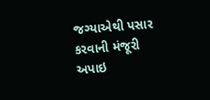જગ્યાએથી પસાર કરવાની મંજૂરી અપાઇ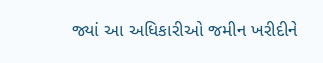જ્યાં આ અધિકારીઓ જમીન ખરીદીને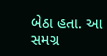બેઠા હતા. આ સમગ્ર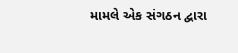મામલે એક સંગઠન દ્વારા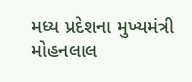મધ્ય પ્રદેશના મુખ્યમંત્રી મોહનલાલ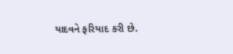યાદવને ફરિયાદ કરી છે.